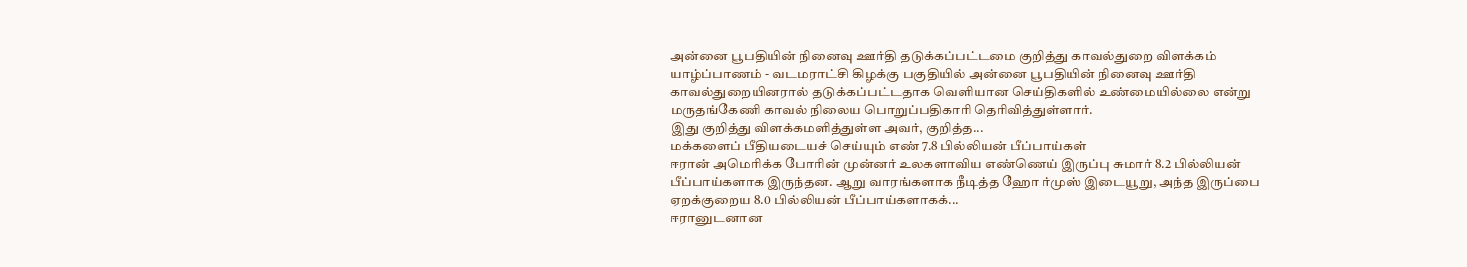அன்னை பூபதியின் நினைவு ஊர்தி தடுக்கப்பட்டமை குறித்து காவல்துறை விளக்கம்
யாழ்ப்பாணம் - வடமராட்சி கிழக்கு பகுதியில் அன்னை பூபதியின் நினைவு ஊர்தி காவல்துறையினரால் தடுக்கப்பட்டதாக வெளியான செய்திகளில் உண்மையில்லை என்று மருதங்கேணி காவல் நிலைய பொறுப்பதிகாரி தெரிவித்துள்ளார்.
இது குறித்து விளக்கமளித்துள்ள அவர், குறித்த...
மக்களைப் பீதியடையச் செய்யும் எண் 7.8 பில்லியன் பீப்பாய்கள்
ஈரான் அமெரிக்க போரின் முன்னர் உலகளாவிய எண்ணெய் இருப்பு சுமார் 8.2 பில்லியன் பீப்பாய்களாக இருந்தன. ஆறு வாரங்களாக நீடித்த ஹோ ர்முஸ் இடையூறு, அந்த இருப்பை ஏறக்குறைய 8.0 பில்லியன் பீப்பாய்களாகக்...
ஈரானுடனான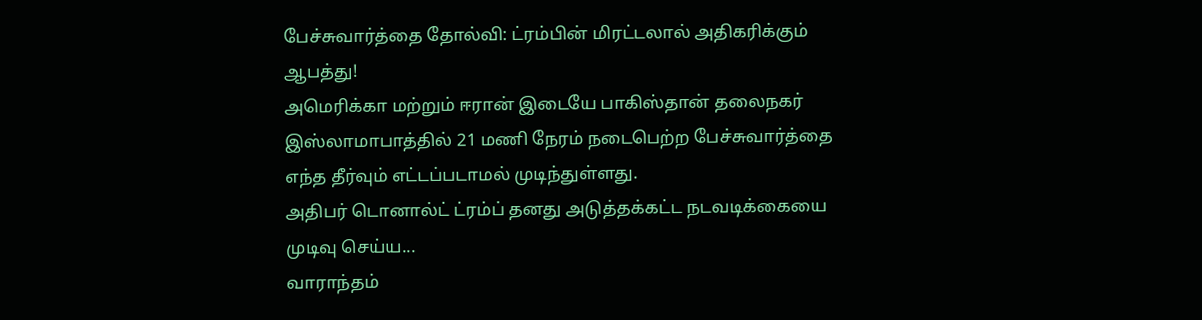பேச்சுவார்த்தை தோல்வி: ட்ரம்பின் மிரட்டலால் அதிகரிக்கும் ஆபத்து!
அமெரிக்கா மற்றும் ஈரான் இடையே பாகிஸ்தான் தலைநகர் இஸ்லாமாபாத்தில் 21 மணி நேரம் நடைபெற்ற பேச்சுவார்த்தை எந்த தீர்வும் எட்டப்படாமல் முடிந்துள்ளது.
அதிபர் டொனால்ட் ட்ரம்ப் தனது அடுத்தக்கட்ட நடவடிக்கையை முடிவு செய்ய...
வாராந்தம்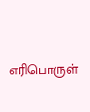எரிபொருள்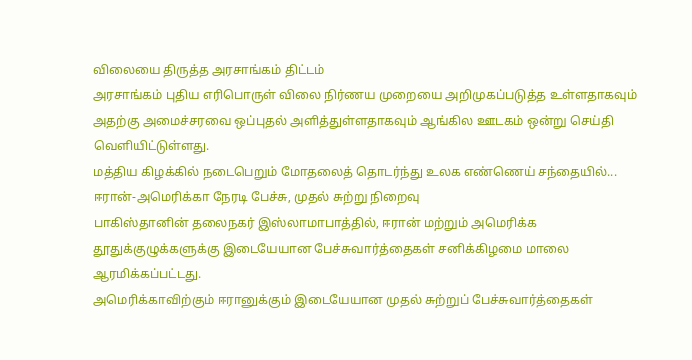விலையை திருத்த அரசாங்கம் திட்டம்
அரசாங்கம் புதிய எரிபொருள் விலை நிர்ணய முறையை அறிமுகப்படுத்த உள்ளதாகவும் அதற்கு அமைச்சரவை ஒப்புதல் அளித்துள்ளதாகவும் ஆங்கில ஊடகம் ஒன்று செய்தி வெளியிட்டுள்ளது.
மத்திய கிழக்கில் நடைபெறும் மோதலைத் தொடர்ந்து உலக எண்ணெய் சந்தையில்...
ஈரான்-அமெரிக்கா நேரடி பேச்சு, முதல் சுற்று நிறைவு
பாகிஸ்தானின் தலைநகர் இஸ்லாமாபாத்தில், ஈரான் மற்றும் அமெரிக்க தூதுக்குழுக்களுக்கு இடையேயான பேச்சுவார்த்தைகள் சனிக்கிழமை மாலை ஆரமிக்கப்பட்டது.
அமெரிக்காவிற்கும் ஈரானுக்கும் இடையேயான முதல் சுற்றுப் பேச்சுவார்த்தைகள்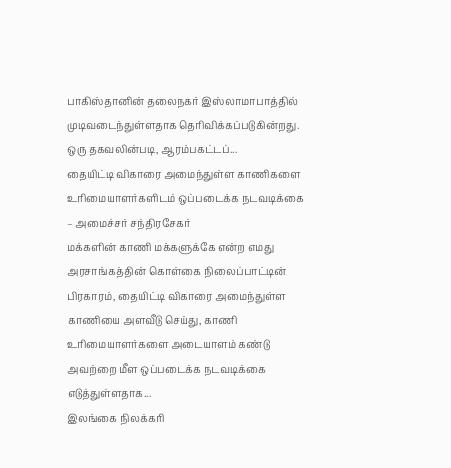பாகிஸ்தானின் தலைநகர் இஸ்லாமாபாத்தில் முடிவடைந்துள்ளதாக தெரிவிக்கப்படுகின்றது.
ஒரு தகவலின்படி, ஆரம்பகட்டப்...
தையிட்டி விகாரை அமைந்துள்ள காணிகளை உரிமையாளர்களிடம் ஒப்படைக்க நடவடிக்கை – அமைச்சர் சந்திரசேகர்
மக்களின் காணி மக்களுக்கே என்ற எமது அரசாங்கத்தின் கொள்கை நிலைப்பாட்டின் பிரகாரம், தையிட்டி விகாரை அமைந்துள்ள காணியை அளவீடு செய்து, காணி உரிமையாளர்களை அடையாளம் கண்டு அவற்றை மீள ஒப்படைக்க நடவடிக்கை எடுத்துள்ளதாக...
இலங்கை நிலக்கரி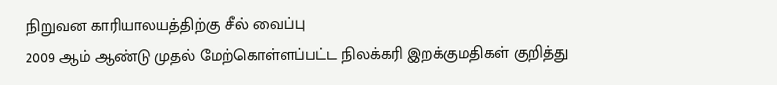நிறுவன காரியாலயத்திற்கு சீல் வைப்பு
2009 ஆம் ஆண்டு முதல் மேற்கொள்ளப்பட்ட நிலக்கரி இறக்குமதிகள் குறித்து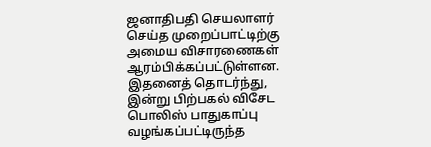ஜனாதிபதி செயலாளர் செய்த முறைப்பாட்டிற்கு அமைய விசாரணைகள் ஆரம்பிக்கப்பட்டுள்ளன.
இதனைத் தொடர்ந்து, இன்று பிற்பகல் விசேட பொலிஸ் பாதுகாப்பு வழங்கப்பட்டிருந்த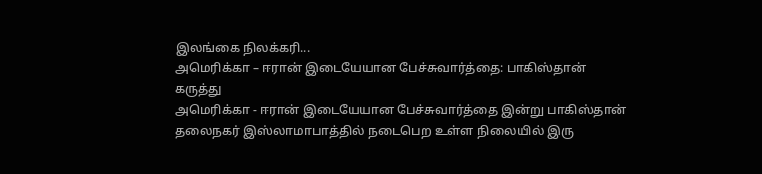இலங்கை நிலக்கரி...
அமெரிக்கா – ஈரான் இடையேயான பேச்சுவார்த்தை: பாகிஸ்தான் கருத்து
அமெரிக்கா - ஈரான் இடையேயான பேச்சுவார்த்தை இன்று பாகிஸ்தான் தலைநகர் இஸ்லாமாபாத்தில் நடைபெற உள்ள நிலையில் இரு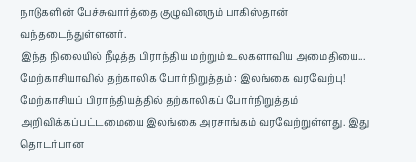நாடுகளின் பேச்சுவார்த்தை குழுவினரும் பாகிஸ்தான் வந்தடைந்துள்ளனர்.
இந்த நிலையில் நீடித்த பிராந்திய மற்றும் உலகளாவிய அமைதியை...
மேற்காசியாவில் தற்காலிக போர்நிறுத்தம் : இலங்கை வரவேற்பு!
மேற்காசியப் பிராந்தியத்தில் தற்காலிகப் போர்நிறுத்தம் அறிவிக்கப்பட்டமையை இலங்கை அரசாங்கம் வரவேற்றுள்ளது. இது தொடர்பான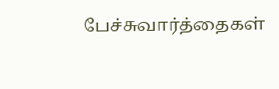பேச்சுவார்த்தைகள்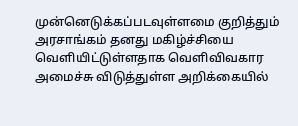முன்னெடுக்கப்படவுள்ளமை குறித்தும் அரசாங்கம் தனது மகிழ்ச்சியை வெளியிட்டுள்ளதாக வெளிவிவகார அமைச்சு விடுத்துள்ள அறிக்கையில்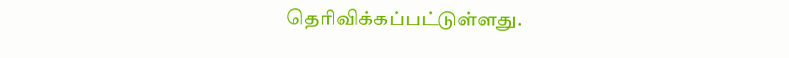தெரிவிக்கப்பட்டுள்ளது.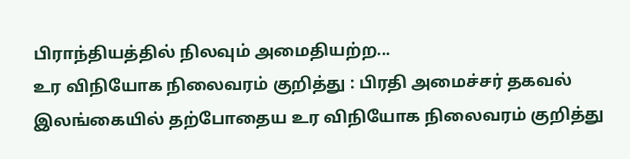பிராந்தியத்தில் நிலவும் அமைதியற்ற...
உர விநியோக நிலைவரம் குறித்து : பிரதி அமைச்சர் தகவல்
இலங்கையில் தற்போதைய உர விநியோக நிலைவரம் குறித்து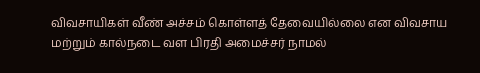விவசாயிகள் வீண் அச்சம் கொள்ளத் தேவையில்லை என விவசாய மற்றும் கால்நடை வள பிரதி அமைச்சர் நாமல்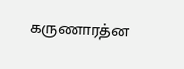கருணாரத்ன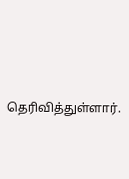தெரிவித்துள்ளார்.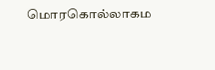மொரகொல்லாகம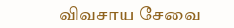விவசாய சேவை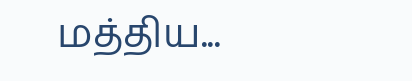மத்திய...